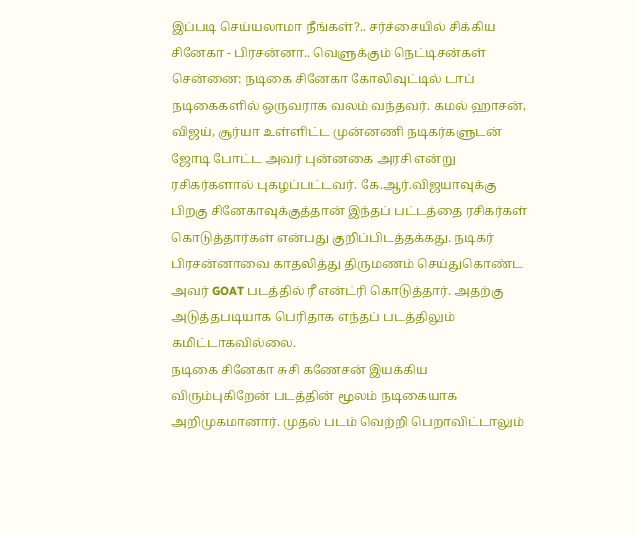இப்படி செய்யலாமா நீங்கள்?.. சர்ச்சையில் சிக்கிய சினேகா - பிரசன்னா.. வெளுக்கும் நெட்டிசன்கள்
சென்னை: நடிகை சினேகா கோலிவுட்டில் டாப் நடிகைகளில் ஒருவராக வலம் வந்தவர். கமல் ஹாசன், விஜய், சூர்யா உள்ளிட்ட முன்னணி நடிகர்களுடன் ஜோடி போட்ட அவர் புன்னகை அரசி என்று ரசிகர்களால் புகழப்பட்டவர். கே.ஆர்.விஜயாவுக்கு பிறகு சினேகாவுக்குத்தான் இந்தப் பட்டத்தை ரசிகர்கள் கொடுத்தார்கள் என்பது குறிப்பிடத்தக்கது. நடிகர் பிரசன்னாவை காதலித்து திருமணம் செய்துகொண்ட அவர் GOAT படத்தில் ரீ என்ட்ரி கொடுத்தார். அதற்கு அடுத்தபடியாக பெரிதாக எந்தப் படத்திலும் கமிட்டாகவில்லை.
நடிகை சினேகா சுசி கணேசன் இயக்கிய விரும்புகிறேன் படத்தின் மூலம் நடிகையாக அறிமுகமானார். முதல் படம் வெற்றி பெறாவிட்டாலும்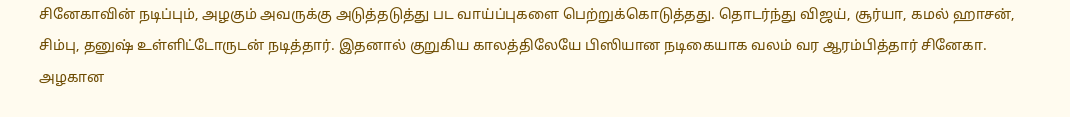சினேகாவின் நடிப்பும், அழகும் அவருக்கு அடுத்தடுத்து பட வாய்ப்புகளை பெற்றுக்கொடுத்தது. தொடர்ந்து விஜய், சூர்யா, கமல் ஹாசன், சிம்பு, தனுஷ் உள்ளிட்டோருடன் நடித்தார். இதனால் குறுகிய காலத்திலேயே பிஸியான நடிகையாக வலம் வர ஆரம்பித்தார் சினேகா. அழகான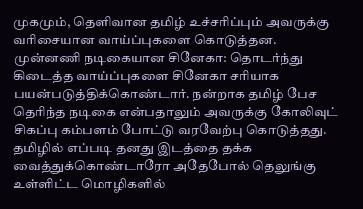முகமும், தெளிவான தமிழ் உச்சரிப்பும் அவருக்கு வரிசையான வாய்ப்புகளை கொடுத்தன.
முன்னணி நடிகையான சினேகா: தொடர்ந்து கிடைத்த வாய்ப்புகளை சினேகா சரியாக பயன்படுத்திக்கொண்டார். நன்றாக தமிழ் பேச தெரிந்த நடிகை என்பதாலும் அவருக்கு கோலிவுட் சிகப்பு கம்பளம் போட்டு வரவேற்பு கொடுத்தது. தமிழில் எப்படி தனது இடத்தை தக்க வைத்துக்கொண்டாரோ அதேபோல் தெலுங்கு உள்ளிட்ட மொழிகளில்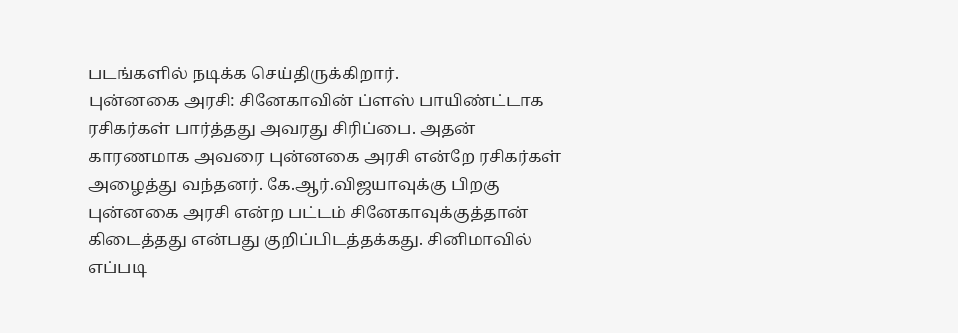படங்களில் நடிக்க செய்திருக்கிறார்.
புன்னகை அரசி: சினேகாவின் ப்ளஸ் பாயிண்ட்டாக ரசிகர்கள் பார்த்தது அவரது சிரிப்பை. அதன் காரணமாக அவரை புன்னகை அரசி என்றே ரசிகர்கள் அழைத்து வந்தனர். கே.ஆர்.விஜயாவுக்கு பிறகு புன்னகை அரசி என்ற பட்டம் சினேகாவுக்குத்தான் கிடைத்தது என்பது குறிப்பிடத்தக்கது. சினிமாவில் எப்படி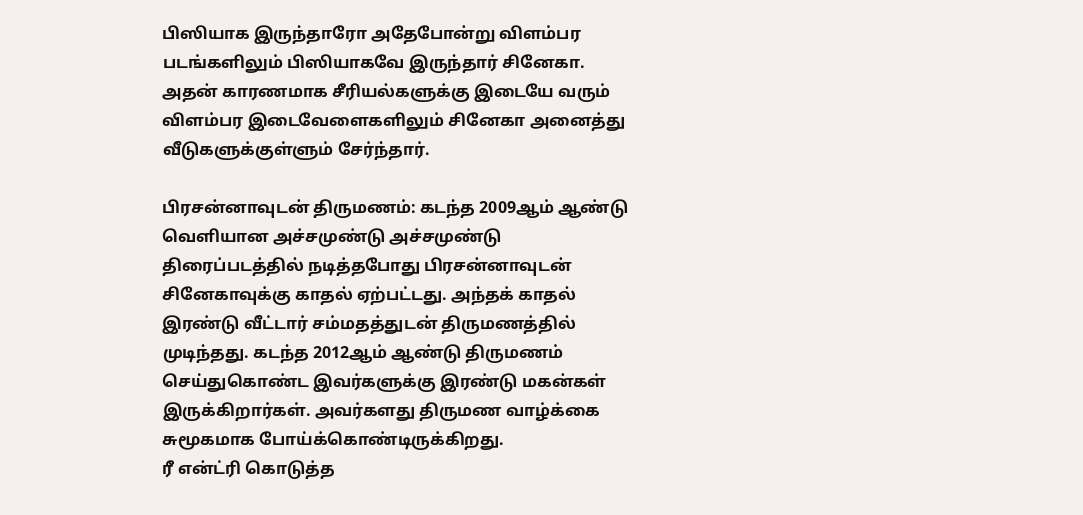பிஸியாக இருந்தாரோ அதேபோன்று விளம்பர படங்களிலும் பிஸியாகவே இருந்தார் சினேகா. அதன் காரணமாக சீரியல்களுக்கு இடையே வரும் விளம்பர இடைவேளைகளிலும் சினேகா அனைத்து வீடுகளுக்குள்ளும் சேர்ந்தார்.

பிரசன்னாவுடன் திருமணம்: கடந்த 2009ஆம் ஆண்டு வெளியான அச்சமுண்டு அச்சமுண்டு திரைப்படத்தில் நடித்தபோது பிரசன்னாவுடன் சினேகாவுக்கு காதல் ஏற்பட்டது. அந்தக் காதல் இரண்டு வீட்டார் சம்மதத்துடன் திருமணத்தில் முடிந்தது. கடந்த 2012ஆம் ஆண்டு திருமணம் செய்துகொண்ட இவர்களுக்கு இரண்டு மகன்கள் இருக்கிறார்கள். அவர்களது திருமண வாழ்க்கை சுமூகமாக போய்க்கொண்டிருக்கிறது.
ரீ என்ட்ரி கொடுத்த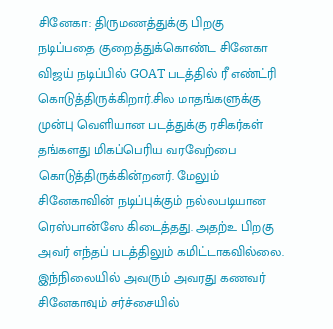சினேகா: திருமணத்துக்கு பிறகு நடிப்பதை குறைத்துக்கொண்ட சினேகா விஜய் நடிப்பில் GOAT படத்தில் ரீ எண்ட்ரி கொடுத்திருக்கிறார்.சில மாதங்களுக்கு முன்பு வெளியான படத்துக்கு ரசிகர்கள் தங்களது மிகப்பெரிய வரவேற்பை கொடுத்திருக்கின்றனர். மேலும் சினேகாவின் நடிப்புக்கும் நல்லபடியான ரெஸ்பான்ஸே கிடைத்தது. அதற்உ பிறகு அவர் எந்தப் படத்திலும் கமிட்டாகவில்லை. இந்நிலையில் அவரும் அவரது கணவர் சினேகாவும் சர்ச்சையில்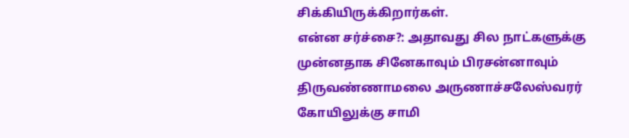சிக்கியிருக்கிறார்கள்.
என்ன சர்ச்சை?: அதாவது சில நாட்களுக்கு முன்னதாக சினேகாவும் பிரசன்னாவும் திருவண்ணாமலை அருணாச்சலேஸ்வரர் கோயிலுக்கு சாமி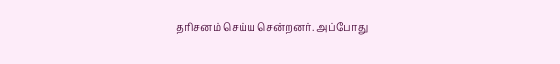தரிசனம் செய்ய சென்றனர். அப்போது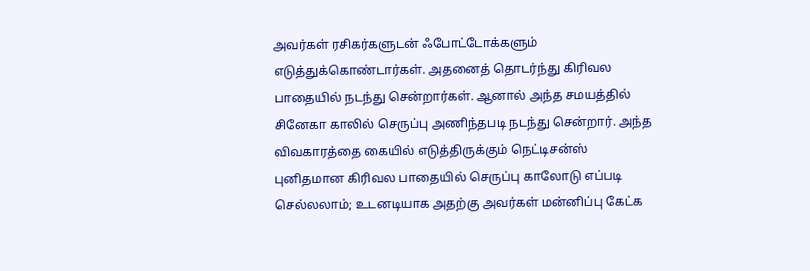அவர்கள் ரசிகர்களுடன் ஃபோட்டோக்களும் எடுத்துக்கொண்டார்கள். அதனைத் தொடர்ந்து கிரிவல பாதையில் நடந்து சென்றார்கள். ஆனால் அந்த சமயத்தில் சினேகா காலில் செருப்பு அணிந்தபடி நடந்து சென்றார். அந்த விவகாரத்தை கையில் எடுத்திருக்கும் நெட்டிசன்ஸ் புனிதமான கிரிவல பாதையில் செருப்பு காலோடு எப்படி செல்லலாம்; உடனடியாக அதற்கு அவர்கள் மன்னிப்பு கேட்க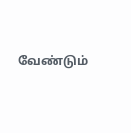வேண்டும்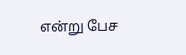என்று பேச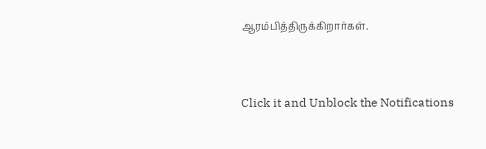ஆரம்பித்திருக்கிறார்கள்.


Click it and Unblock the Notifications